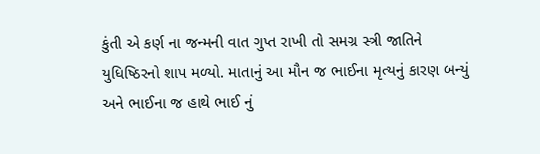કુંતી એ કર્ણ ના જન્મની વાત ગુપ્ત રાખી તો સમગ્ર સ્ત્રી જાતિને યુધિષ્ઠિરનો શાપ મળ્યો. માતાનું આ મૌન જ ભાઈના મૃત્યનું કારણ બન્યું અને ભાઈના જ હાથે ભાઈ નું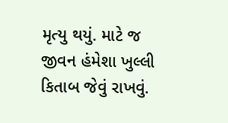મૃત્યુ થયું. માટે જ જીવન હંમેશા ખુલ્લી કિતાબ જેવું રાખવું.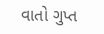વાતો ગુપ્ત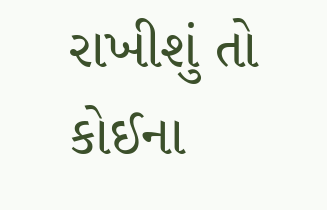રાખીશું તો કોઈના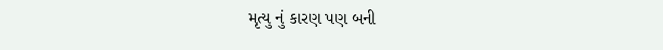મૃત્યુ નું કારણ પણ બની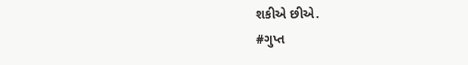શકીએ છીએ.
#ગુપ્ત